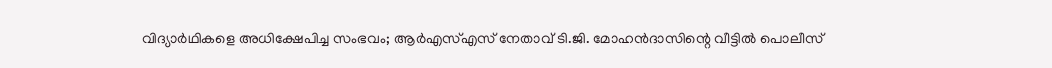വിദ്യാർഥികളെ അധിക്ഷേപിച്ച സംഭവം; ആർഎസ്എസ് നേതാവ് ടി.ജി. മോഹൻദാസിന്റെ വീട്ടിൽ പൊലീസ്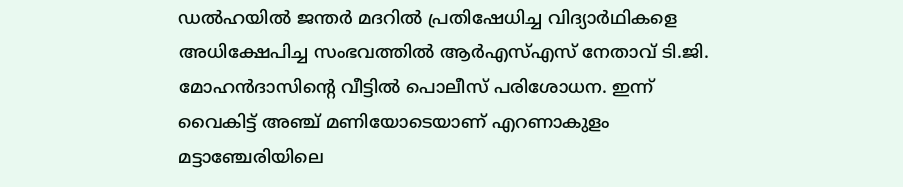ഡൽഹയിൽ ജന്തർ മദറിൽ പ്രതിഷേധിച്ച വിദ്യാർഥികളെ അധിക്ഷേപിച്ച സംഭവത്തിൽ ആർഎസ്എസ് നേതാവ് ടി.ജി. മോഹൻദാസിന്റെ വീട്ടിൽ പൊലീസ് പരിശോധന. ഇന്ന് വൈകിട്ട് അഞ്ച് മണിയോടെയാണ് എറണാകുളം മട്ടാഞ്ചേരിയിലെ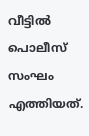വീട്ടിൽ പൊലീസ് സംഘം എത്തിയത്.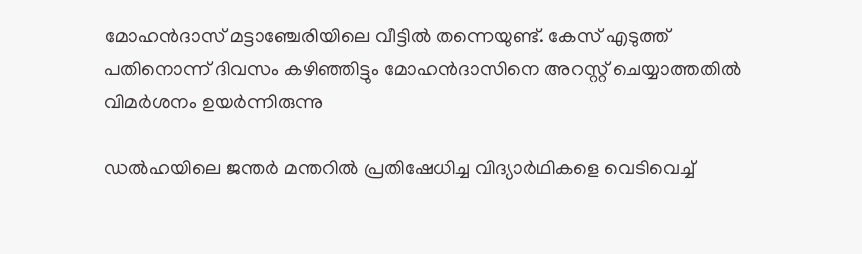മോഹന്‍ദാസ് മട്ടാഞ്ചേരിയിലെ വീട്ടില്‍ തന്നെയുണ്ട്. കേസ് എടുത്ത് പതിനൊന്ന് ദിവസം കഴിഞ്ഞിട്ടും മോഹൻദാസിനെ അറസ്റ്റ് ചെയ്യാത്തതില്‍ വിമര്‍ശനം ഉയര്‍ന്നിരുന്നു

ഡൽഹയിലെ ജന്തർ മന്തറിൽ പ്രതിഷേധിച്ച വിദ്യാർഥികളെ വെടിവെച്ച്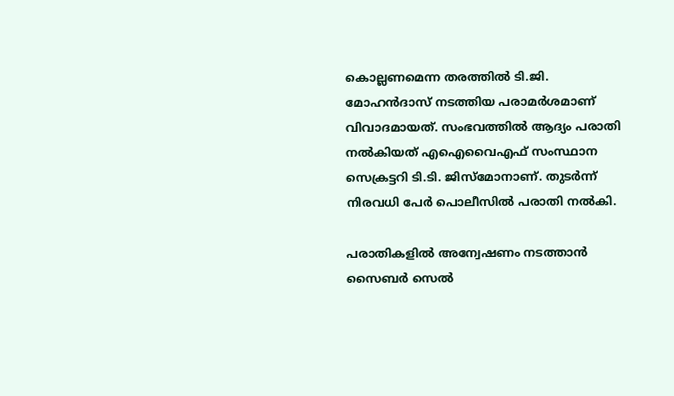കൊല്ലണമെന്ന തരത്തിൽ ടി.ജി. മോഹൻദാസ് നടത്തിയ പരാമർശമാണ് വിവാദമായത്. സംഭവത്തിൽ ആദ്യം പരാതി നൽകിയത് എഐവൈഎഫ് സംസ്ഥാന സെക്രട്ടറി ടി.ടി. ജിസ്മോനാണ്. തുടർന്ന് നിരവധി പേർ പൊലീസിൽ പരാതി നൽകി.

പരാതികളിൽ അന്വേഷണം നടത്താൻ സൈബർ സെൽ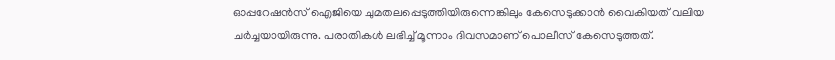ഓപ്പറേഷൻസ് ഐജിയെ ചുമതലപ്പെടുത്തിയിരുന്നെങ്കിലും കേസെടുക്കാൻ വൈകിയത് വലിയ ചർച്ചയായിരുന്നു. പരാതികൾ ലഭിച്ച് മൂന്നാം ദിവസമാണ് പൊലീസ് കേസെടുത്തത്.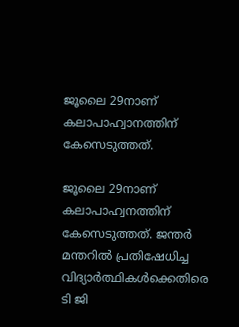ജൂലൈ 29നാണ് കലാപാഹ്വാനത്തിന് കേസെടുത്തത്.

ജൂലൈ 29നാണ് കലാപാഹ്വനത്തിന് കേസെടുത്തത്. ജന്തർ മന്തറിൽ പ്രതിഷേധിച്ച വിദ്യാർത്ഥികൾക്കെതിരെ ടി ജി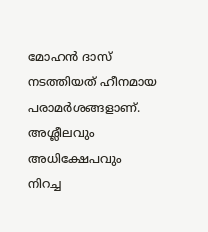മോഹൻ ദാസ് നടത്തിയത് ഹീനമായ പരാമർശങ്ങളാണ്. അശ്ലീലവും അധിക്ഷേപവും നിറച്ച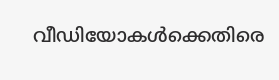വീഡിയോകൾക്കെതിരെ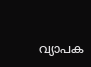വ്യാപക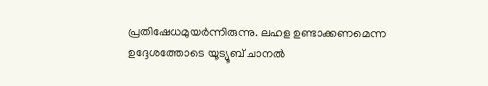പ്രതിഷേധമുയർന്നിരുന്നു. ലഹള ഉണ്ടാക്കണമെന്ന ഉദ്ദേശത്തോടെ യൂട്യൂബ് ചാനൽ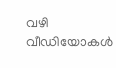വഴി വീഡിയോകൾ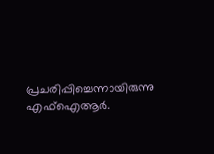പ്രചരിപ്പിച്ചെന്നായിരുന്നു എഫ്ഐആർ.